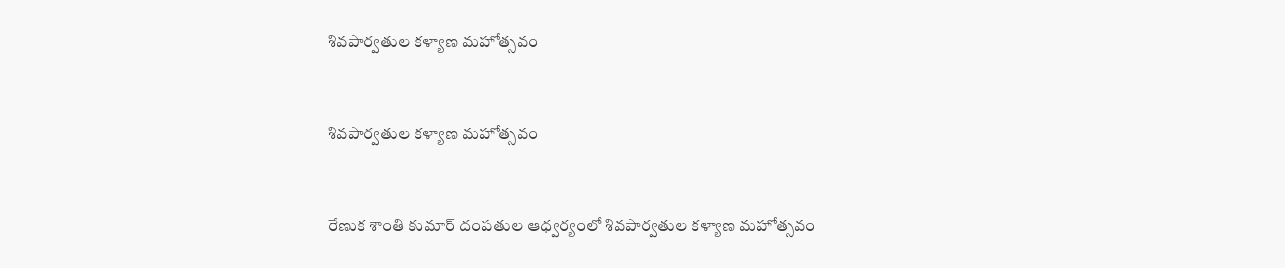శివపార్వతుల కళ్యాణ మహోత్సవం



శివపార్వతుల కళ్యాణ మహోత్సవం



రేణుక శాంతి కుమార్ దంపతుల ఆధ్వర్యంలో శివపార్వతుల కళ్యాణ మహోత్సవం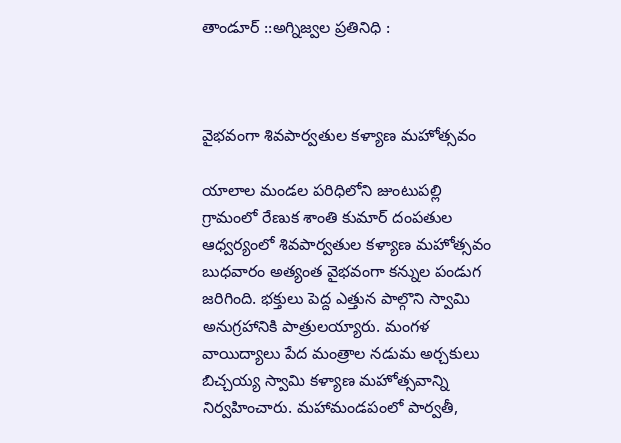తాండూర్ ::అగ్నిజ్వల ప్రతినిధి :



వైభవంగా శివపార్వతుల కళ్యాణ మహోత్సవం

యాలాల మండల పరిధిలోని జుంటుపల్లి గ్రామంలో రేణుక శాంతి కుమార్ దంపతుల ఆధ్వర్యంలో శివపార్వతుల కళ్యాణ మహోత్సవం బుధవారం అత్యంత వైభవంగా కన్నుల పండుగ జరిగింది. భక్తులు పెద్ద ఎత్తున పాల్గొని స్వామి అనుగ్రహానికి పాత్రులయ్యారు. మంగళ వాయిద్యాలు పేద మంత్రాల నడుమ అర్చకులు బిచ్చయ్య స్వామి కళ్యాణ మహోత్సవాన్ని నిర్వహించారు. మహామండపంలో పార్వతీ,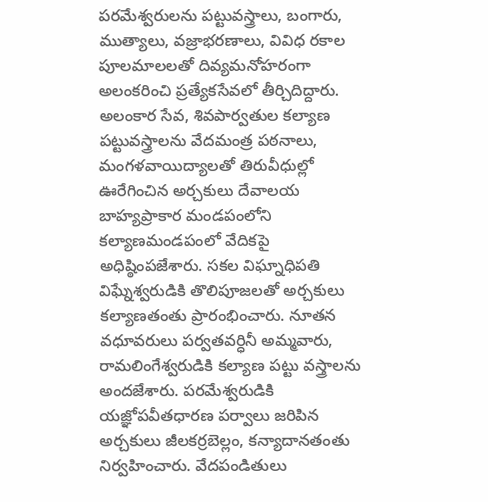పరమేశ్వరులను పట్టువస్త్రాలు, బంగారు, ముత్యాలు, వజ్రాభరణాలు, వివిధ రకాల పూలమాలలతో దివ్యమనోహరంగా అలంకరించి ప్రత్యేకసేవలో తీర్చిదిద్దారు. అలంకార సేవ, శివపార్వతుల కల్యాణ పట్టువస్త్రాలను వేదమంత్ర పఠనాలు, మంగళవాయిద్యాలతో తిరువీధుల్లో ఊరేగించిన అర్చకులు దేవాలయ బాహ్యప్రాకార మండపంలోని కల్యాణమండపంలో వేదికపై అధిష్ఠింపజేశారు. సకల విఘ్నాధిపతి విఘ్నేశ్వరుడికి తొలిపూజలతో అర్చకులు కల్యాణతంతు ప్రారంభించారు. నూతన వధూవరులు పర్వతవర్ధినీ అమ్మవారు, రామలింగేశ్వరుడికి కల్యాణ పట్టు వస్త్రాలను అందజేశారు. పరమేశ్వరుడికి యజ్ఞోపవీతధారణ పర్వాలు జరిపిన అర్చకులు జీలకర్రబెల్లం, కన్యాదానతంతు నిర్వహించారు. వేదపండితులు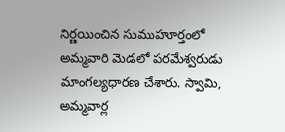నిర్ణయించిన సుముహూర్తంలో అమ్మవారి మెడలో పరమేశ్వరుడు మాంగల్యధారణ చేశారు. స్వామి, అమ్మవార్ల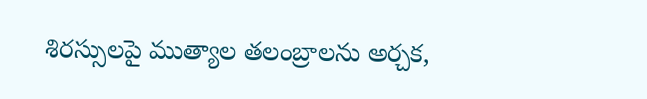శిరస్సులపై ముత్యాల తలంబ్రాలను అర్చక,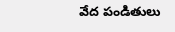వేద పండితులు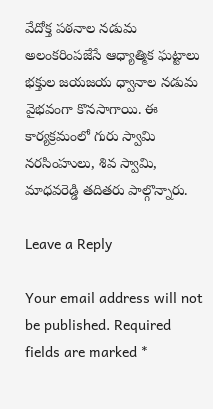వేదోక్త పఠనాల నడుమ అలంకరింపజేసే ఆధ్యాత్మిక ఘట్టాలు భక్తుల జయజయ ధ్వానాల నడుమ వైభవంగా కొనసాగాయి. ఈ కార్యక్రమంలో గురు స్వామి నరసింహులు, శివ స్వామి, మాధవరెడ్డి తదితరు పాల్గొన్నారు.

Leave a Reply

Your email address will not be published. Required fields are marked *